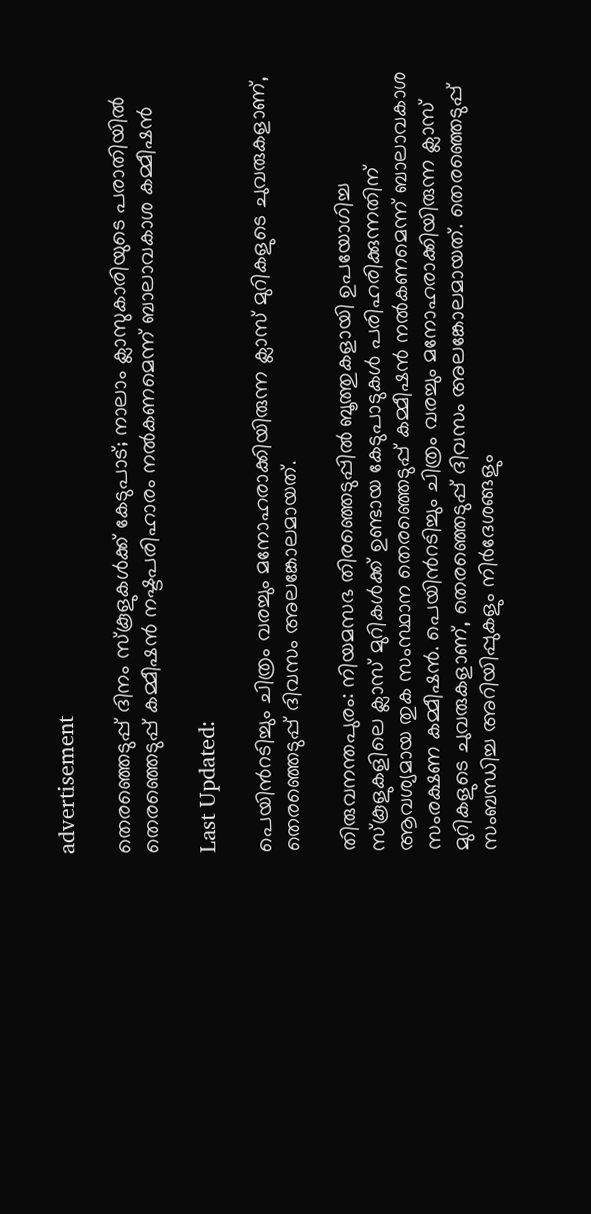advertisement

തെരഞ്ഞെടുപ്പ് ദിനം സ്കൂളുകൾക്ക് കേടുപാട്; നാലാം ക്ലാസുകാരിയുടെ പരാതിയിൽ തെരഞ്ഞെടുപ്പ് കമ്മീഷൻ നഷ്ടപരിഹാരം നൽകണമെന്ന് ബാലാവകാശ കമ്മീഷൻ

Last Updated:

പെയിന്‍റടിച്ചും ചിത്രം വരച്ചും മനോഹരാക്കിയിരുന്ന ക്ലാസ് മുറികളുടെ ചുവരുകളാണ്, തെരഞ്ഞെടുപ്പ് ദിവസം അലങ്കോലമായത്.

തിരുവനന്തപുരം: നിയമസഭ തിരഞ്ഞെടുപ്പില്‍ ബൂത്തുകളായി ഉപയോഗിച്ച സ്‌കൂളുകളിലെ ക്ലാസ് മുറികൾക്ക് ഉണ്ടായ കേടുപാടുകള്‍ പരിഹരിക്കുന്നതിന് ആവശ്യമായ തുക സംസ്ഥാന തെരഞ്ഞെടുപ്പ് കമ്മീഷന്‍ നല്‍കണമെന്ന് ബാലാവകാശ സംരക്ഷണ കമ്മീഷന്‍. പെയിന്‍റടിച്ചും ചിത്രം വരച്ചും മനോഹരാക്കിയിരുന്ന ക്ലാസ് മുറികളുടെ ചുവരുകളാണ്, തെരഞ്ഞെടുപ്പ് ദിവസം അലങ്കോലമായത്. തെരഞ്ഞെടുപ്പ് സംബന്ധിച്ച അറിയിപ്പുകളും നിർദേശങ്ങളും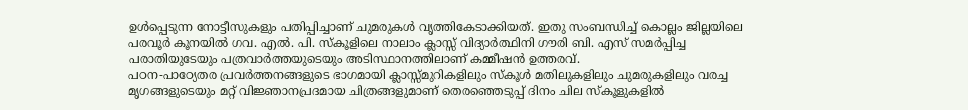ഉൾപ്പെടുന്ന നോട്ടീസുകളും പതിപ്പിച്ചാണ് ചുമരുകൾ വൃത്തികേടാക്കിയത്. ഇതു സംബന്ധിച്ച് കൊല്ലം ജില്ലയിലെ പരവൂര്‍ കൂനയില്‍ ഗവ. എല്‍. പി. സ്‌കൂളിലെ നാലാം ക്ലാസ്സ് വിദ്യാര്‍ത്ഥിനി ഗൗരി ബി. എസ് സമര്‍പ്പിച്ച പരാതിയുടേയും പത്രവാര്‍ത്തയുടെയും അടിസ്ഥാനത്തിലാണ് കമ്മീഷന്‍ ഉത്തരവ്.
പഠന-പാഠ്യേതര പ്രവര്‍ത്തനങ്ങളുടെ ഭാഗമായി ക്ലാസ്സ്മുറികളിലും സ്‌കൂള്‍ മതിലുകളിലും ചുമരുകളിലും വരച്ച മൃഗങ്ങളുടെയും മറ്റ് വിജ്ഞാനപ്രദമായ ചിത്രങ്ങളുമാണ് തെരഞ്ഞെടുപ്പ് ദിനം ചില സ്കൂളുകളിൽ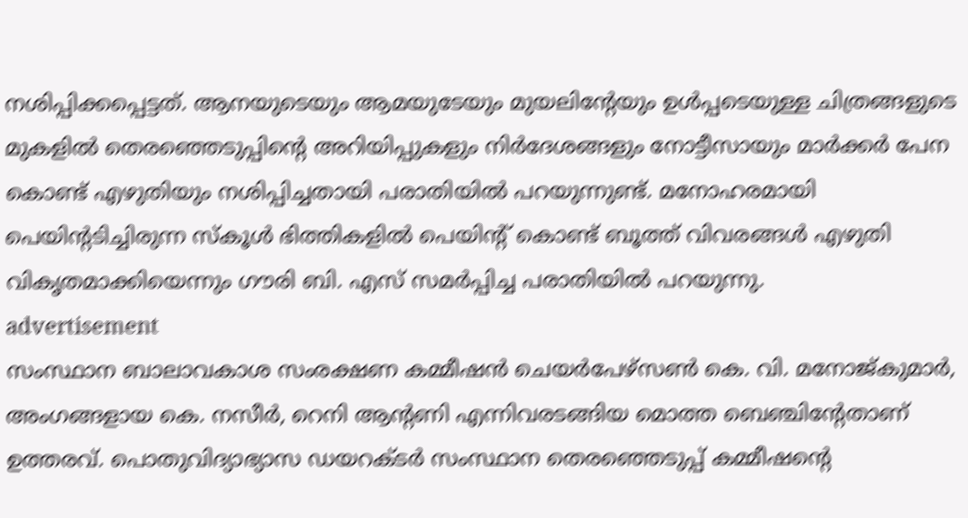നശിപ്പിക്കപ്പെട്ടത്. ആനയുടെയും ആമയുടേയും മുയലിന്റേയും ഉൾപ്പടെയുള്ള ചിത്രങ്ങളുടെ മുകളില്‍ തെരഞ്ഞെടുപ്പിന്റെ അറിയിപ്പുകളും നിർദേശങ്ങളും നോട്ടീസായും മാർക്കർ പേന കൊണ്ട് എഴുതിയും നശിപ്പിച്ചതായി പരാതിയിൽ പറയുന്നുണ്ട്. മനോഹരമായി പെയിന്റടിച്ചിരുന്ന സ്‌കൂള്‍ ഭിത്തികളില്‍ പെയിന്റ് കൊണ്ട് ബൂത്ത് വിവരങ്ങള്‍ എഴുതി വികൃതമാക്കിയെന്നും ഗൗരി ബി. എസ് സമര്‍പ്പിച്ച പരാതിയിൽ പറയുന്നു.
advertisement
സംസ്ഥാന ബാലാവകാശ സംരക്ഷണ കമ്മീഷന്‍ ചെയര്‍പേഴ്‌സണ്‍ കെ. വി. മനോജ്കുമാര്‍, അംഗങ്ങളായ കെ. നസീര്‍, റെനി ആന്റണി എന്നിവരടങ്ങിയ മൊത്ത ബെഞ്ചിന്റേതാണ് ഉത്തരവ്. പൊതുവിദ്യാഭ്യാസ ഡയറക്ടര്‍ സംസ്ഥാന തെരഞ്ഞെടുപ്പ് കമ്മീഷന്റെ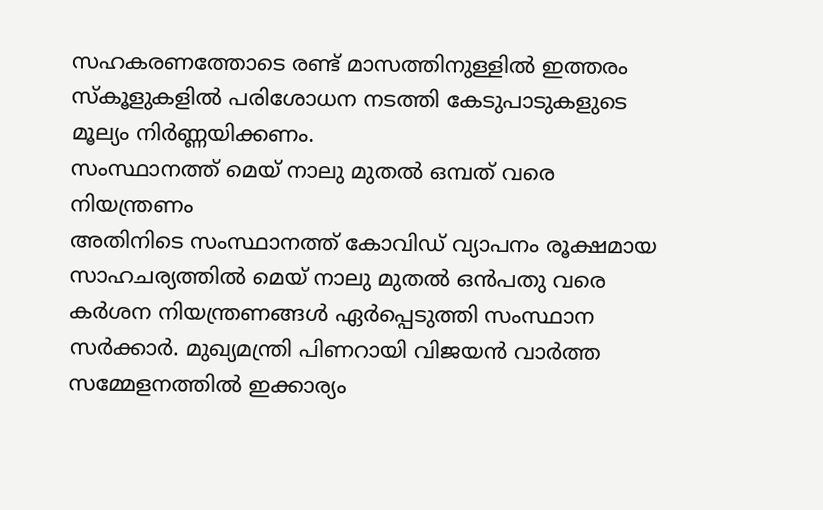സഹകരണത്തോടെ രണ്ട് മാസത്തിനുള്ളില്‍ ഇത്തരം സ്‌കൂളുകളില്‍ പരിശോധന നടത്തി കേടുപാടുകളുടെ മൂല്യം നിര്‍ണ്ണയിക്കണം.
സംസ്ഥാനത്ത് മെയ് നാലു മുതൽ ഒമ്പത് വരെ നിയന്ത്രണം
അതിനിടെ സംസ്ഥാനത്ത് കോവിഡ് വ്യാപനം രൂക്ഷമായ സാഹചര്യത്തില്‍ മെയ് നാലു മുതല്‍ ഒന്‍പതു വരെ കര്‍ശന നിയന്ത്രണങ്ങള്‍ ഏര്‍പ്പെടുത്തി സംസ്ഥാന സര്‍ക്കാര്‍. മുഖ്യമന്ത്രി പിണറായി വിജയന്‍ വാര്‍ത്ത സമ്മേളനത്തില്‍ ഇക്കാര്യം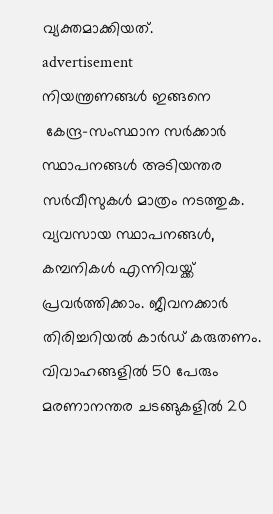വ്യക്തമാക്കിയത്.
advertisement
നിയന്ത്രണങ്ങള്‍ ഇങ്ങനെ
 കേന്ദ്ര-സംസ്ഥാന സര്‍ക്കാര്‍ സ്ഥാപനങ്ങള്‍ അടിയന്തര സര്‍വീസുകള്‍ മാത്രം നടത്തുക. വ്യവസായ സ്ഥാപനങ്ങള്‍, കമ്പനികള്‍ എന്നിവയ്ക്ക് പ്രവര്‍ത്തിക്കാം. ജീവനക്കാര്‍ തിരിച്ചറിയല്‍ കാര്‍ഡ് കരുതണം.
വിവാഹങ്ങളില്‍ 50 പേരും മരണാനന്തര ചടങ്ങുകളില്‍ 20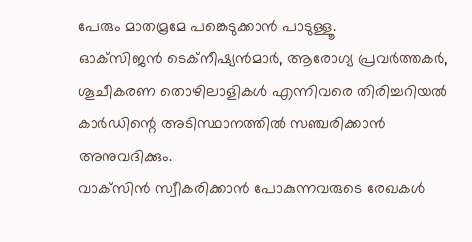പേരും മാതമ്രമേ പങ്കെടുക്കാന്‍ പാടുള്ളൂ.
ഓക്‌സിജന്‍ ടെക്‌നീഷ്യന്‍മാര്‍, ആരോഗ്യ പ്രവര്‍ത്തകര്‍, ശൂചീകരണ തൊഴിലാളികള്‍ എന്നിവരെ തിരിച്ചറിയല്‍ കാര്‍ഡിന്റെ അടിസ്ഥാനത്തില്‍ സഞ്ചരിക്കാന്‍ അനുവദിക്കും.
വാക്‌സിന്‍ സ്വീകരിക്കാന്‍ പോകുന്നവരുടെ രേഖകള്‍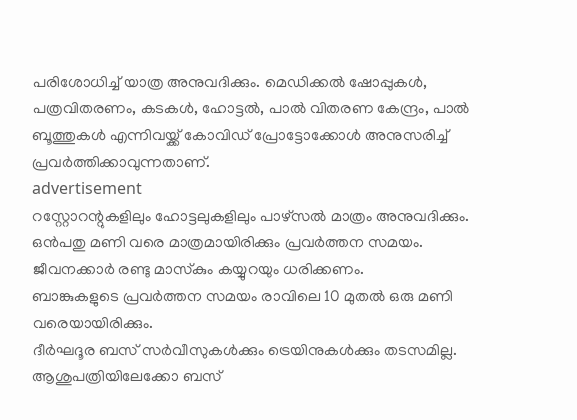പരിശോധിച്ച് യാത്ര അനുവദിക്കും. മെഡിക്കല്‍ ഷോപ്പുകള്‍, പത്രവിതരണം, കടകള്‍, ഹോട്ടല്‍, പാല്‍ വിതരണ കേന്ദ്രം, പാല്‍ ബൂത്തുകള്‍ എന്നിവയ്ക്ക് കോവിഡ് പ്രോട്ടോക്കോള്‍ അനുസരിച്ച് പ്രവര്‍ത്തിക്കാവുന്നതാണ്.
advertisement
റസ്റ്റോറന്റുകളിലും ഹോട്ടലുകളിലും പാഴ്‌സല്‍ മാത്രം അനുവദിക്കും. ഒന്‍പതു മണി വരെ മാത്രമായിരിക്കും പ്രവര്‍ത്തന സമയം. ജീവനക്കാര്‍ രണ്ടു മാസ്‌കും കയ്യുറയും ധരിക്കണം.
ബാങ്കുകളുടെ പ്രവര്‍ത്തന സമയം രാവിലെ 10 മുതല്‍ ഒരു മണി വരെയായിരിക്കും.
ദീര്‍ഘദൂര ബസ് സര്‍വീസുകള്‍ക്കും ട്രെയിനുകള്‍ക്കും തടസമില്ല. ആശുപത്രിയിലേക്കോ ബസ്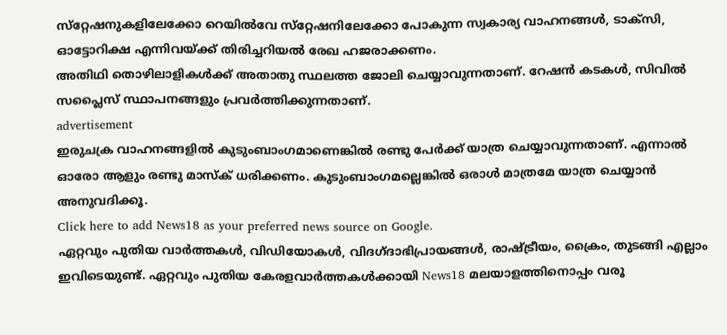സ്‌റ്റേഷനുകളിലേക്കോ റെയില്‍വേ സ്‌റ്റേഷനിലേക്കോ പോകുന്ന സ്വകാര്യ വാഹനങ്ങള്‍, ടാക്‌സി, ഓട്ടോറിക്ഷ എന്നിവയ്ക്ക് തിരിച്ചറിയല്‍ രേഖ ഹജരാക്കണം.
അതിഥി തൊഴിലാളികള്‍ക്ക് അതാതു സ്ഥലത്ത ജോലി ചെയ്യാവുന്നതാണ്. റേഷന്‍ കടകള്‍, സിവില്‍ സപ്ലൈസ് സ്ഥാപനങ്ങളും പ്രവര്‍ത്തിക്കുന്നതാണ്.
advertisement
ഇരുചക്ര വാഹനങ്ങളില്‍ കുടുംബാംഗമാണെങ്കില്‍ രണ്ടു പേര്‍ക്ക് യാത്ര ചെയ്യാവുന്നതാണ്. എന്നാല്‍ ഓരോ ആളും രണ്ടു മാസ്‌ക് ധരിക്കണം. കുടുംബാംഗമല്ലെങ്കില്‍ ഒരാള്‍ മാത്രമേ യാത്ര ചെയ്യാന്‍ അനുവദിക്കൂ.
Click here to add News18 as your preferred news source on Google.
ഏറ്റവും പുതിയ വാർത്തകൾ, വിഡിയോകൾ, വിദഗ്ദാഭിപ്രായങ്ങൾ, രാഷ്ട്രീയം, ക്രൈം, തുടങ്ങി എല്ലാം ഇവിടെയുണ്ട്. ഏറ്റവും പുതിയ കേരളവാർത്തകൾക്കായി News18 മലയാളത്തിനൊപ്പം വരൂ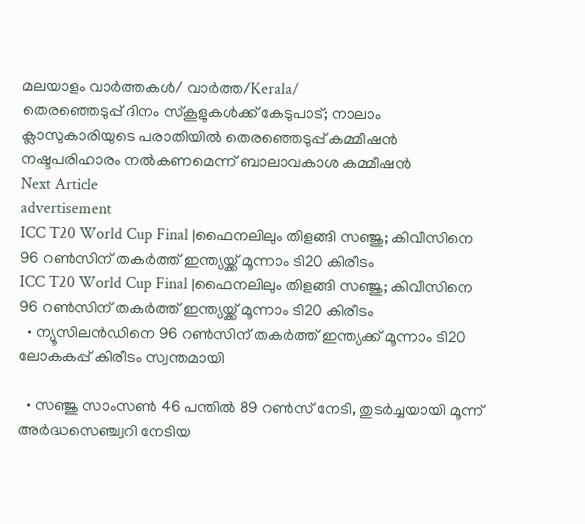മലയാളം വാർത്തകൾ/ വാർത്ത/Kerala/
തെരഞ്ഞെടുപ്പ് ദിനം സ്കൂളുകൾക്ക് കേടുപാട്; നാലാം ക്ലാസുകാരിയുടെ പരാതിയിൽ തെരഞ്ഞെടുപ്പ് കമ്മീഷൻ നഷ്ടപരിഹാരം നൽകണമെന്ന് ബാലാവകാശ കമ്മീഷൻ
Next Article
advertisement
ICC T20 World Cup Final |ഫൈനലിലും തിളങ്ങി സഞ്ജു; കിവീസിനെ 96 റൺസിന് തകർത്ത് ഇന്ത്യയ്ക്ക് മൂന്നാം ടി20 കിരീടം
ICC T20 World Cup Final |ഫൈനലിലും തിളങ്ങി സഞ്ജു; കിവീസിനെ 96 റൺസിന് തകർത്ത് ഇന്ത്യയ്ക്ക് മൂന്നാം ടി20 കിരീടം
  • ന്യൂസിലൻഡിനെ 96 റൺസിന് തകർത്ത് ഇന്ത്യക്ക് മൂന്നാം ടി20 ലോകകപ്പ് കിരീടം സ്വന്തമായി

  • സഞ്ജു സാംസൺ 46 പന്തിൽ 89 റൺസ് നേടി, തുടർച്ചയായി മൂന്ന് അർദ്ധസെഞ്ച്വറി നേടിയ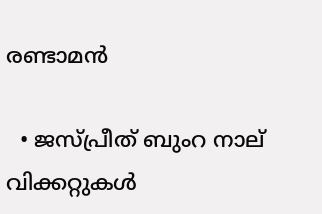രണ്ടാമൻ

  • ജസ്പ്രീത് ബുംറ നാല് വിക്കറ്റുകൾ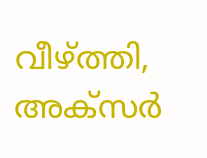വീഴ്ത്തി, അക്സർ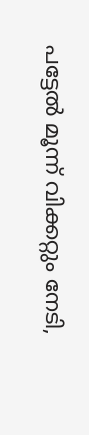പട്ടേൽ മൂന്ന് വിക്കറ്റും നേടി,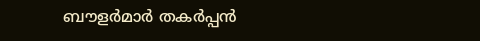ബൗളർമാർ തകർപ്പൻ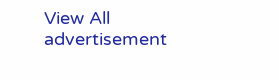View All
advertisement